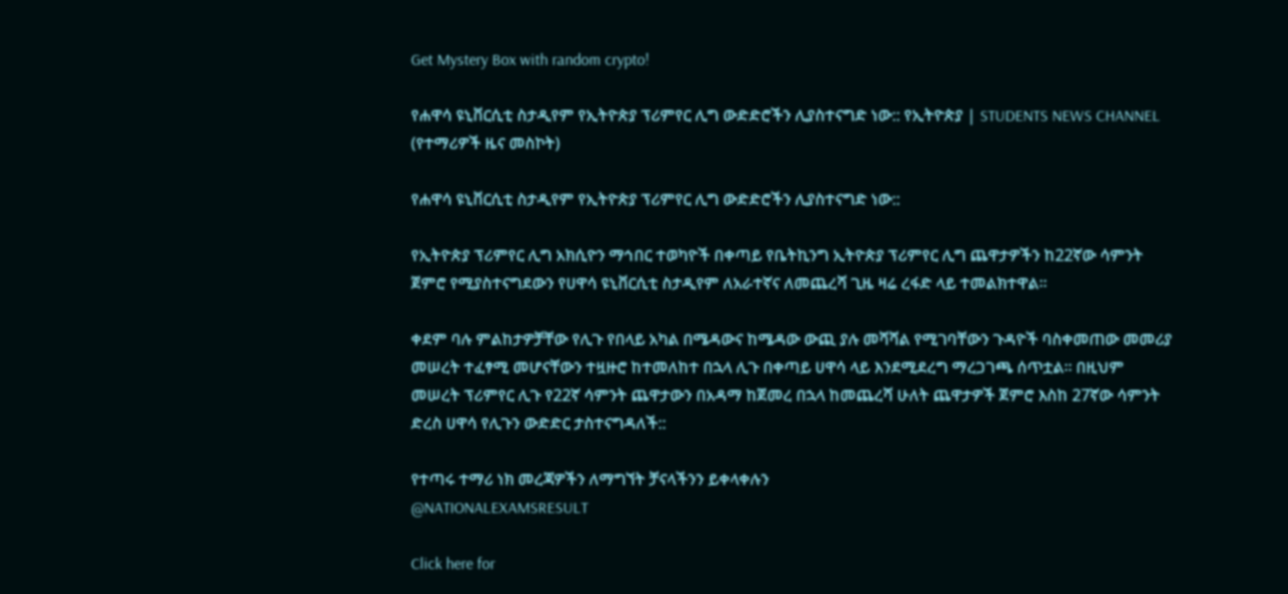Get Mystery Box with random crypto!

የሐዋሳ ዩኒቨርሲቲ ስታዲየም የኢትዮጵያ ፕሪምየር ሊግ ውድድሮችን ሊያስተናግድ ነው:: የኢትዮጵያ | STUDENTS NEWS CHANNEL (የተማሪዎች ዜና መስኮት)

የሐዋሳ ዩኒቨርሲቲ ስታዲየም የኢትዮጵያ ፕሪምየር ሊግ ውድድሮችን ሊያስተናግድ ነው::

የኢትዮጵያ ፕሪምየር ሊግ አክሲዮን ማኅበር ተወካዮች በቀጣይ የቤትኪንግ ኢትዮጵያ ፕሪምየር ሊግ ጨዋታዎችን ከ22ኛው ሳምንት ጀምሮ የሚያስተናግደውን የሀዋሳ ዩኒቨርሲቲ ስታዲየም ለአራተኛና ለመጨረሻ ጊዜ ዛሬ ረፋድ ላይ ተመልክተዋል።

ቀደም ባሉ ምልከታዎቻቸው የሊጉ የበላይ አካል በሜዳውና ከሜዳው ውጪ ያሉ መሻሻል የሚገባቸውን ጉዳዮች ባስቀመጠው መመሪያ መሠረት ተፈፃሚ መሆናቸውን ተዟዙሮ ከተመለከተ በኋላ ሊጉ በቀጣይ ሀዋሳ ላይ እንደሚደረግ ማረጋገጫ ሰጥቷል። በዚህም መሠረት ፕሪምየር ሊጉ የ22ኛ ሳምንት ጨዋታውን በአዳማ ከጀመረ በኋላ ከመጨረሻ ሁለት ጨዋታዎች ጀምሮ እስከ 27ኛው ሳምንት ድረስ ሀዋሳ የሊጉን ውድድር ታስተናግዳለች::

የተጣሩ ተማሪ ነክ መረጃዎችን ለማግኘት ቻናላችንን ይቀላቀሉን
@NATIONALEXAMSRESULT

Click here for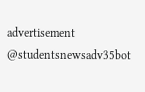advertisement
@studentsnewsadv35bot